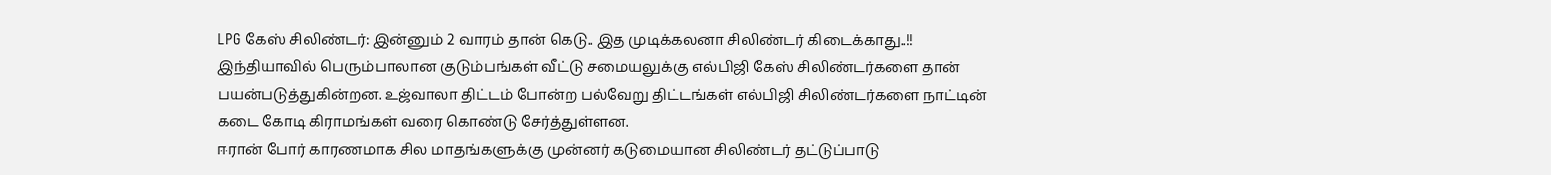LPG கேஸ் சிலிண்டர்: இன்னும் 2 வாரம் தான் கெடு.. இத முடிக்கலனா சிலிண்டர் கிடைக்காது..!!
இந்தியாவில் பெரும்பாலான குடும்பங்கள் வீட்டு சமையலுக்கு எல்பிஜி கேஸ் சிலிண்டர்களை தான் பயன்படுத்துகின்றன. உஜ்வாலா திட்டம் போன்ற பல்வேறு திட்டங்கள் எல்பிஜி சிலிண்டர்களை நாட்டின் கடை கோடி கிராமங்கள் வரை கொண்டு சேர்த்துள்ளன.
ஈரான் போர் காரணமாக சில மாதங்களுக்கு முன்னர் கடுமையான சிலிண்டர் தட்டுப்பாடு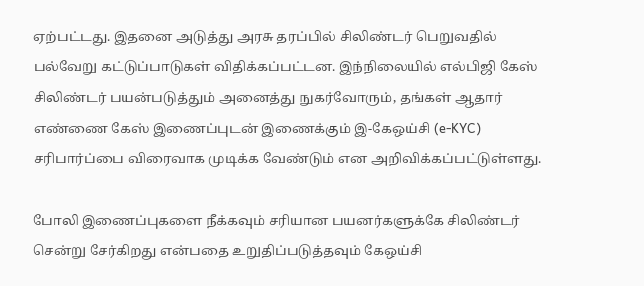ஏற்பட்டது. இதனை அடுத்து அரசு தரப்பில் சிலிண்டர் பெறுவதில் பல்வேறு கட்டுப்பாடுகள் விதிக்கப்பட்டன. இந்நிலையில் எல்பிஜி கேஸ் சிலிண்டர் பயன்படுத்தும் அனைத்து நுகர்வோரும், தங்கள் ஆதார் எண்ணை கேஸ் இணைப்புடன் இணைக்கும் இ-கேஒய்சி (e-KYC) சரிபார்ப்பை விரைவாக முடிக்க வேண்டும் என அறிவிக்கப்பட்டுள்ளது.

போலி இணைப்புகளை நீக்கவும் சரியான பயனர்களுக்கே சிலிண்டர் சென்று சேர்கிறது என்பதை உறுதிப்படுத்தவும் கேஒய்சி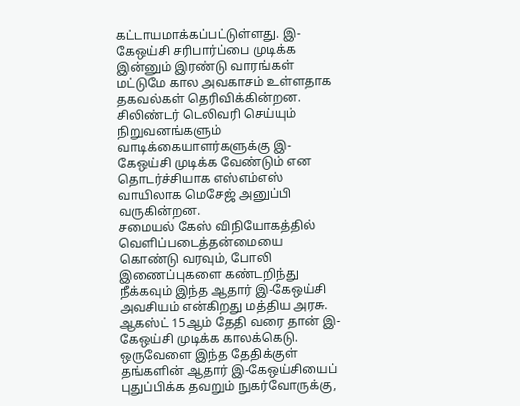கட்டாயமாக்கப்பட்டுள்ளது. இ-கேஒய்சி சரிபார்ப்பை முடிக்க இன்னும் இரண்டு வாரங்கள் மட்டுமே கால அவகாசம் உள்ளதாக தகவல்கள் தெரிவிக்கின்றன. சிலிண்டர் டெலிவரி செய்யும் நிறுவனங்களும் வாடிக்கையாளர்களுக்கு இ-கேஒய்சி முடிக்க வேண்டும் என தொடர்ச்சியாக எஸ்எம்எஸ் வாயிலாக மெசேஜ் அனுப்பி வருகின்றன.
சமையல் கேஸ் விநியோகத்தில் வெளிப்படைத்தன்மையை கொண்டு வரவும், போலி இணைப்புகளை கண்டறிந்து நீக்கவும் இந்த ஆதார் இ-கேஒய்சி அவசியம் என்கிறது மத்திய அரசு. ஆகஸ்ட் 15ஆம் தேதி வரை தான் இ-கேஒய்சி முடிக்க காலக்கெடு. ஒருவேளை இந்த தேதிக்குள் தங்களின் ஆதார் இ-கேஒய்சியைப் புதுப்பிக்க தவறும் நுகர்வோருக்கு,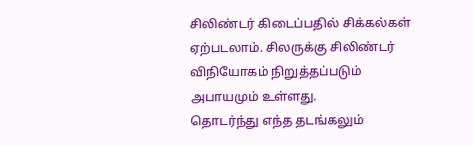சிலிண்டர் கிடைப்பதில் சிக்கல்கள் ஏற்படலாம். சிலருக்கு சிலிண்டர் விநியோகம் நிறுத்தப்படும் அபாயமும் உள்ளது.
தொடர்ந்து எந்த தடங்கலும்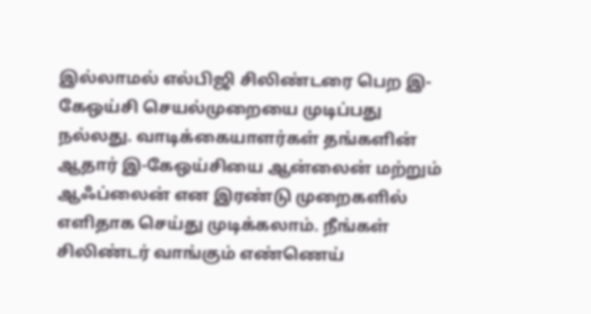இல்லாமல் எல்பிஜி சிலிண்டரை பெற இ-கேஒய்சி செயல்முறையை முடிப்பது நல்லது. வாடிக்கையாளர்கள் தங்களின் ஆதார் இ-கேஒய்சியை ஆன்லைன் மற்றும் ஆஃப்லைன் என இரண்டு முறைகளில் எளிதாக செய்து முடிக்கலாம். நீங்கள் சிலிண்டர் வாங்கும் எண்ணெய்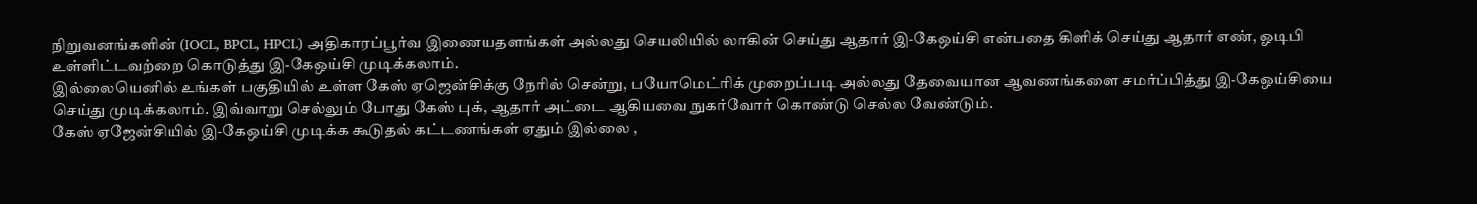நிறுவனங்களின் (IOCL, BPCL, HPCL) அதிகாரப்பூர்வ இணையதளங்கள் அல்லது செயலியில் லாகின் செய்து ஆதார் இ-கேஒய்சி என்பதை கிளிக் செய்து ஆதார் எண், ஓடிபி உள்ளிட்டவற்றை கொடுத்து இ-கேஒய்சி முடிக்கலாம்.
இல்லையெனில் உங்கள் பகுதியில் உள்ள கேஸ் ஏஜென்சிக்கு நேரில் சென்று, பயோமெட்ரிக் முறைப்படி அல்லது தேவையான ஆவணங்களை சமர்ப்பித்து இ-கேஒய்சியை செய்து முடிக்கலாம். இவ்வாறு செல்லும் போது கேஸ் புக், ஆதார் அட்டை ஆகியவை நுகர்வோர் கொண்டு செல்ல வேண்டும்.
கேஸ் ஏஜேன்சியில் இ-கேஒய்சி முடிக்க கூடுதல் கட்டணங்கள் ஏதும் இல்லை ,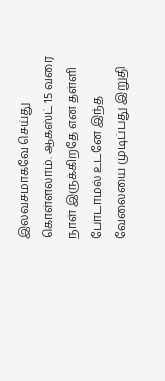இலவசமாகவே செய்து கொள்ளலாம். ஆகஸ்ட் 15 வரை நாள் இருக்கிறதே என தள்ளி போடாமல் உடனே இந்த வேலையை முடிப்பது இறுதி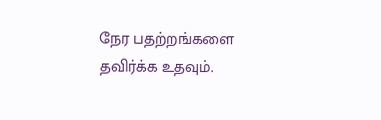நேர பதற்றங்களை தவிர்க்க உதவும்.